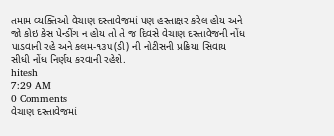તમામ વ્યક્તિઓ વેચાણ દસ્તાવેજમાં પણ હસ્તાક્ષર કરેલ હોય અને જો કોઇ કેસ પેન્ડીંગ ન હોય તો તે જ દિવસે વેચાણ દસ્તાવેજની નોંધ પાડવાની રહે અને કલમ-૧૩૫(ડી) ની નોટીસની પ્રક્રિયા સિવાય સીધી નોંધ નિર્ણય કરવાની રહેશે.
hitesh
7:29 AM
0 Comments
વેચાણ દસ્તાવેજમાં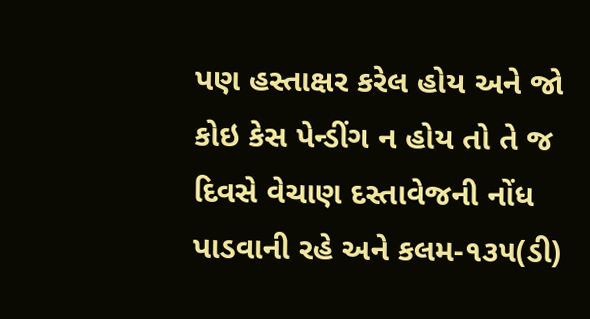પણ હસ્તાક્ષર કરેલ હોય અને જો કોઇ કેસ પેન્ડીંગ ન હોય તો તે જ દિવસે વેચાણ દસ્તાવેજની નોંધ પાડવાની રહે અને કલમ-૧૩૫(ડી)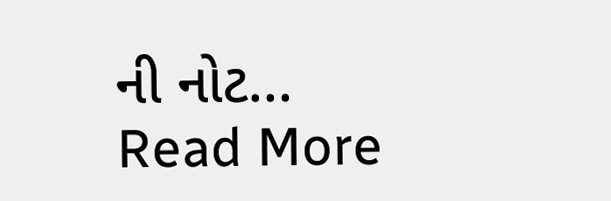ની નોટ...
Read More